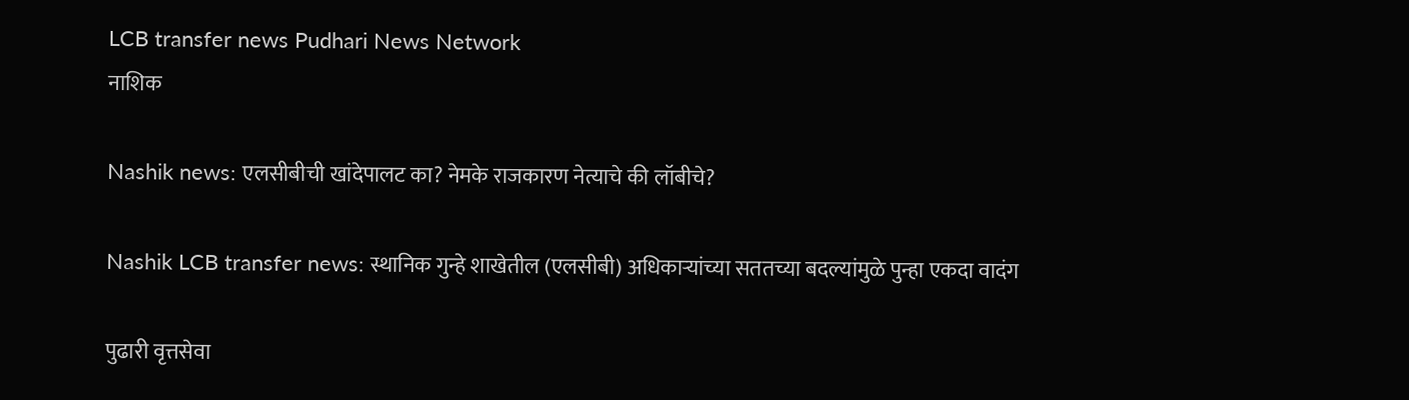LCB transfer news Pudhari News Network
नाशिक

Nashik news: एलसीबीची खांदेपालट का? नेमके राजकारण नेत्याचे की लॉबीचे?

Nashik LCB transfer news: स्थानिक गुन्हे शाखेतील (एलसीबी) अधिकाऱ्यांच्या सततच्या बदल्यांमुळे पुन्हा एकदा वादंग

पुढारी वृत्तसेवा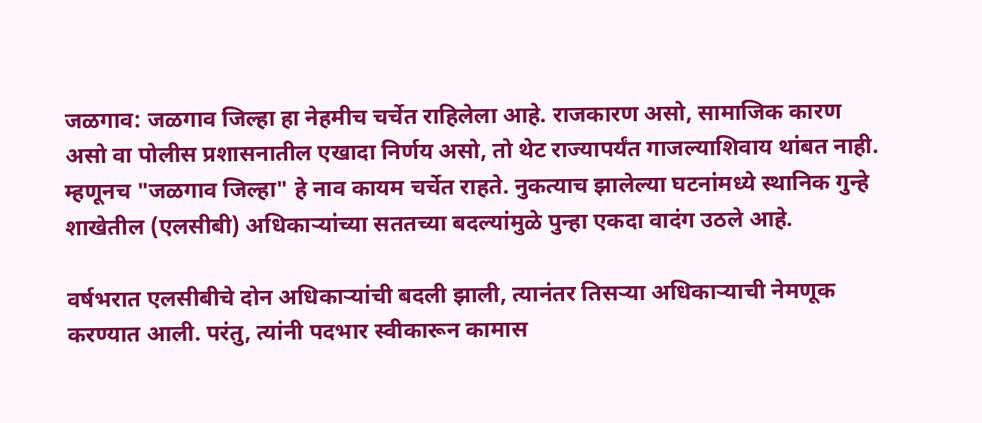जळगाव: जळगाव जिल्हा हा नेहमीच चर्चेत राहिलेला आहे. राजकारण असो, सामाजिक कारण असो वा पोलीस प्रशासनातील एखादा निर्णय असो, तो थेट राज्यापर्यंत गाजल्याशिवाय थांबत नाही. म्हणूनच "जळगाव जिल्हा" हे नाव कायम चर्चेत राहते. नुकत्याच झालेल्या घटनांमध्ये स्थानिक गुन्हे शाखेतील (एलसीबी) अधिकाऱ्यांच्या सततच्या बदल्यांमुळे पुन्हा एकदा वादंग उठले आहे.

वर्षभरात एलसीबीचे दोन अधिकाऱ्यांची बदली झाली, त्यानंतर तिसऱ्या अधिकाऱ्याची नेमणूक करण्यात आली. परंतु, त्यांनी पदभार स्वीकारून कामास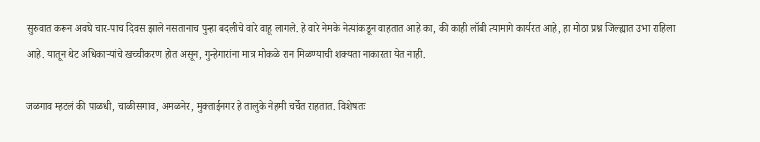सुरुवात करून अवघे चार-पाच दिवस झाले नसतानाच पुन्हा बदलीचे वारे वाहू लागले. हे वारे नेमके नेत्यांकडून वाहतात आहे का, की काही लॉबी त्यामागे कार्यरत आहे, हा मोठा प्रश्न जिल्ह्यात उभा राहिला आहे. यातून थेट अधिकाऱ्यांचे खच्चीकरण होत असून, गुन्हेगारांना मात्र मोकळे रान मिळण्याची शक्यता नाकारता येत नाही.

जळगाव म्हटलं की पाळधी, चाळीसगाव, अमळनेर, मुक्ताईनगर हे तालुके नेहमी चर्चेत राहतात. विशेषतः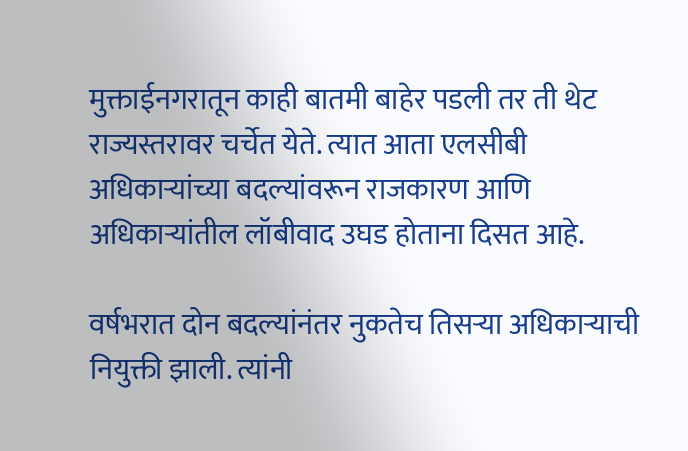मुक्ताईनगरातून काही बातमी बाहेर पडली तर ती थेट राज्यस्तरावर चर्चेत येते. त्यात आता एलसीबी अधिकाऱ्यांच्या बदल्यांवरून राजकारण आणि अधिकाऱ्यांतील लॉबीवाद उघड होताना दिसत आहे.

वर्षभरात दोन बदल्यांनंतर नुकतेच तिसऱ्या अधिकाऱ्याची नियुक्ती झाली. त्यांनी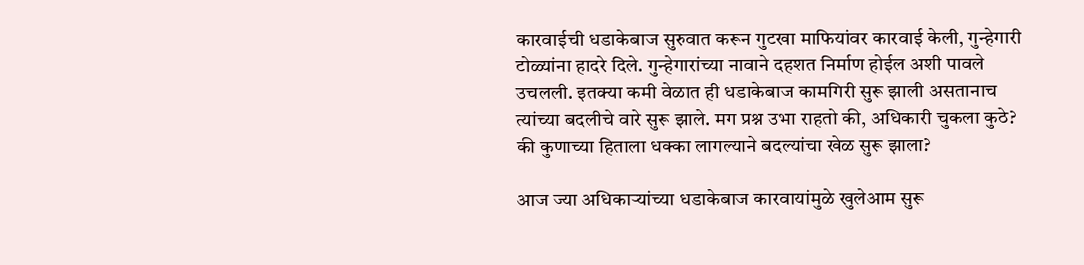कारवाईची धडाकेबाज सुरुवात करून गुटखा माफियांवर कारवाई केली, गुन्हेगारी टोळ्यांना हादरे दिले. गुन्हेगारांच्या नावाने दहशत निर्माण होईल अशी पावले उचलली. इतक्या कमी वेळात ही धडाकेबाज कामगिरी सुरू झाली असतानाच त्यांच्या बदलीचे वारे सुरू झाले. मग प्रश्न उभा राहतो की, अधिकारी चुकला कुठे? की कुणाच्या हिताला धक्का लागल्याने बदल्यांचा खेळ सुरू झाला?

आज ज्या अधिकाऱ्यांच्या धडाकेबाज कारवायांमुळे खुलेआम सुरू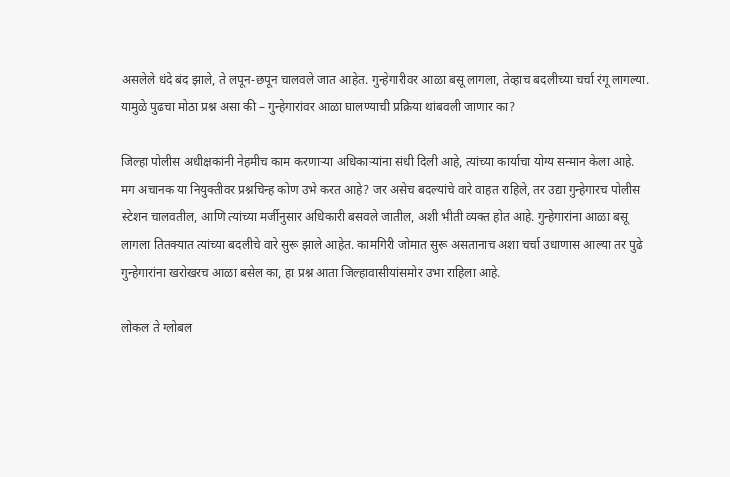असलेले धंदे बंद झाले, ते लपून-छपून चालवले जात आहेत. गुन्हेगारीवर आळा बसू लागला, तेव्हाच बदलीच्या चर्चा रंगू लागल्या. यामुळे पुढचा मोठा प्रश्न असा की – गुन्हेगारांवर आळा घालण्याची प्रक्रिया थांबवली जाणार का?

जिल्हा पोलीस अधीक्षकांनी नेहमीच काम करणाऱ्या अधिकाऱ्यांना संधी दिली आहे, त्यांच्या कार्याचा योग्य सन्मान केला आहे. मग अचानक या नियुक्तीवर प्रश्नचिन्ह कोण उभे करत आहे? जर असेच बदल्यांचे वारे वाहत राहिले, तर उद्या गुन्हेगारच पोलीस स्टेशन चालवतील, आणि त्यांच्या मर्जीनुसार अधिकारी बसवले जातील, अशी भीती व्यक्त होत आहे. गुन्हेगारांना आळा बसू लागला तितक्यात त्यांच्या बदलीचे वारे सुरू झाले आहेत. कामगिरी जोमात सुरू असतानाच अशा चर्चा उधाणास आल्या तर पुढे गुन्हेगारांना खरोखरच आळा बसेल का, हा प्रश्न आता जिल्हावासीयांसमोर उभा राहिला आहे.

लोकल ते ग्लोबल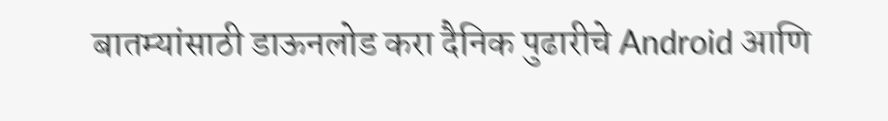बातम्यांसाठी डाऊनलोड करा दैनिक पुढारीचे Android आणि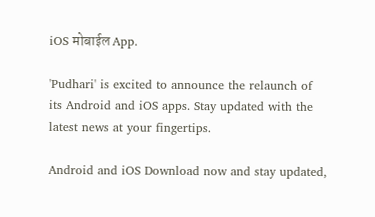iOS मोबाईल App.

'Pudhari' is excited to announce the relaunch of its Android and iOS apps. Stay updated with the latest news at your fingertips.

Android and iOS Download now and stay updated,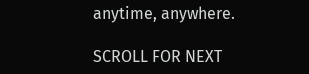anytime, anywhere.

SCROLL FOR NEXT